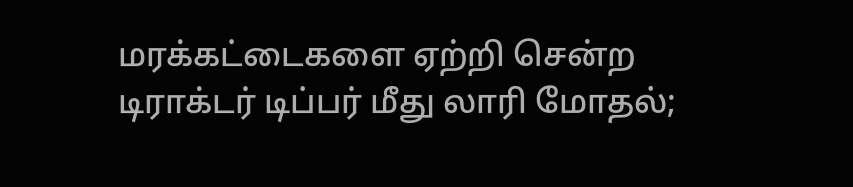மரக்கட்டைகளை ஏற்றி சென்ற டிராக்டர் டிப்பர் மீது லாரி மோதல்;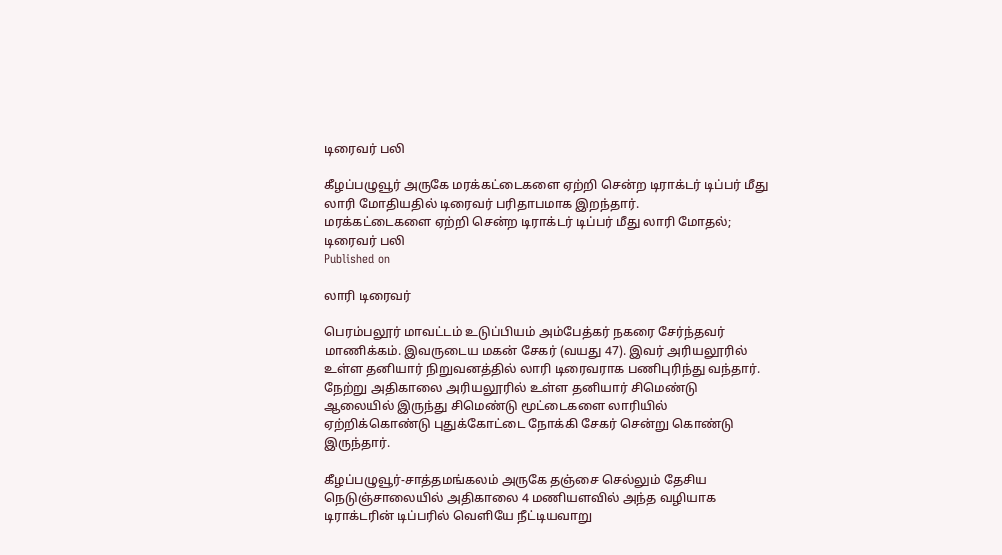டிரைவர் பலி

கீழப்பழுவூர் அருகே மரக்கட்டைகளை ஏற்றி சென்ற டிராக்டர் டிப்பர் மீது லாரி மோதியதில் டிரைவர் பரிதாபமாக இறந்தார்.
மரக்கட்டைகளை ஏற்றி சென்ற டிராக்டர் டிப்பர் மீது லாரி மோதல்; டிரைவர் பலி
Published on

லாரி டிரைவர்

பெரம்பலூர் மாவட்டம் உடுப்பியம் அம்பேத்கர் நகரை சேர்ந்தவர் மாணிக்கம். இவருடைய மகன் சேகர் (வயது 47). இவர் அரியலூரில் உள்ள தனியார் நிறுவனத்தில் லாரி டிரைவராக பணிபுரிந்து வந்தார். நேற்று அதிகாலை அரியலூரில் உள்ள தனியார் சிமெண்டு ஆலையில் இருந்து சிமெண்டு மூட்டைகளை லாரியில் ஏற்றிக்கொண்டு புதுக்கோட்டை நோக்கி சேகர் சென்று கொண்டு இருந்தார்.

கீழப்பழுவூர்-சாத்தமங்கலம் அருகே தஞ்சை செல்லும் தேசிய நெடுஞ்சாலையில் அதிகாலை 4 மணியளவில் அந்த வழியாக டிராக்டரின் டிப்பரில் வெளியே நீட்டியவாறு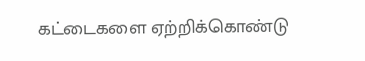கட்டைகளை ஏற்றிக்கொண்டு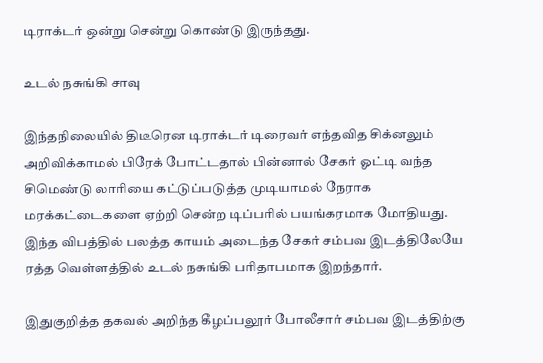டிராக்டர் ஒன்று சென்று கொண்டு இருந்தது.

உடல் நசுங்கி சாவு

இந்தநிலையில் திடீரென டிராக்டர் டிரைவர் எந்தவித சிக்னலும் அறிவிக்காமல் பிரேக் போட்டதால் பின்னால் சேகர் ஓட்டி வந்த சிமெண்டு லாரியை கட்டுப்படுத்த முடியாமல் நேராக மரக்கட்டைகளை ஏற்றி சென்ற டிப்பரில் பயங்கரமாக மோதியது. இந்த விபத்தில் பலத்த காயம் அடைந்த சேகர் சம்பவ இடத்திலேயே ரத்த வெள்ளத்தில் உடல் நசுங்கி பரிதாபமாக இறந்தார்.

இதுகுறித்த தகவல் அறிந்த கீழப்பலூர் போலீசார் சம்பவ இடத்திற்கு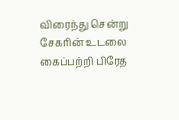விரைந்து சென்று சேகரின் உடலை கைப்பற்றி பிரேத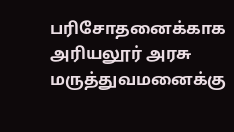பரிசோதனைக்காக அரியலூர் அரசு மருத்துவமனைக்கு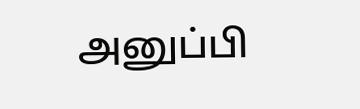அனுப்பி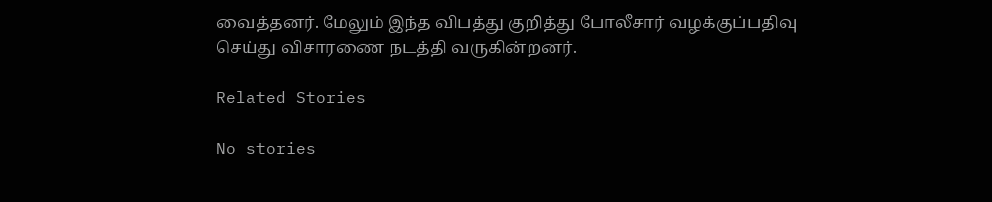வைத்தனர். மேலும் இந்த விபத்து குறித்து போலீசார் வழக்குப்பதிவு செய்து விசாரணை நடத்தி வருகின்றனர்.

Related Stories

No stories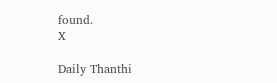found.
X

Daily Thanthi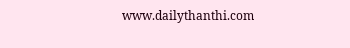www.dailythanthi.com